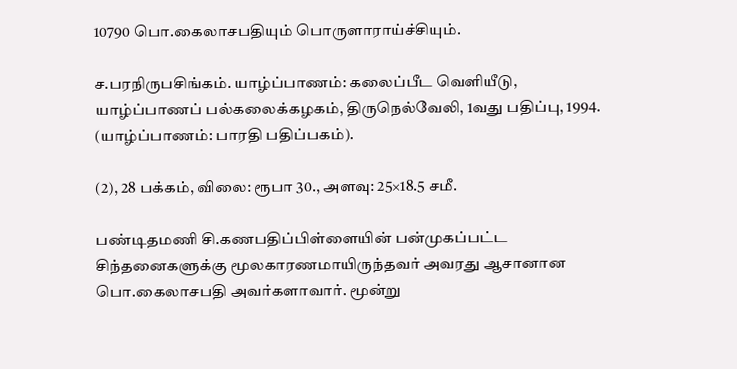10790 பொ.கைலாசபதியும் பொருளாராய்ச்சியும்.

ச.பரநிருபசிங்கம். யாழ்ப்பாணம்: கலைப்பீட வெளியீடு, யாழ்ப்பாணப் பல்கலைக்கழகம், திருநெல்வேலி, 1வது பதிப்பு, 1994. (யாழ்ப்பாணம்: பாரதி பதிப்பகம்).

(2), 28 பக்கம், விலை: ரூபா 30., அளவு: 25×18.5 சமீ.

பண்டிதமணி சி.கணபதிப்பிள்ளையின் பன்முகப்பட்ட சிந்தனைகளுக்கு மூலகாரணமாயிருந்தவர் அவரது ஆசானான பொ.கைலாசபதி அவர்களாவார். மூன்று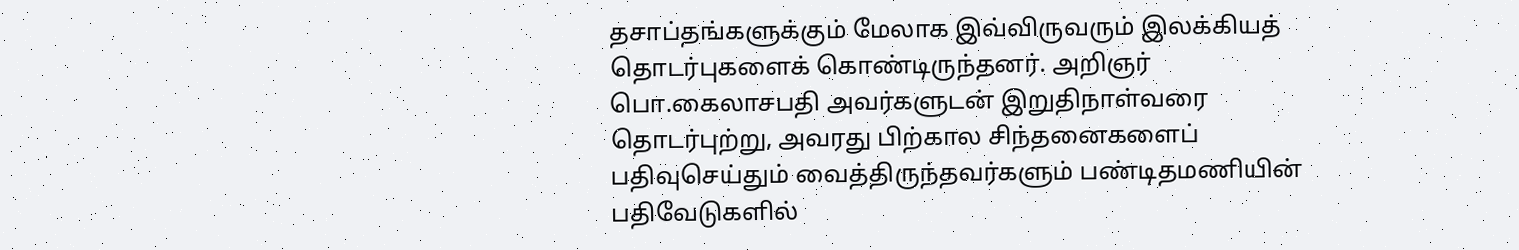தசாப்தங்களுக்கும் மேலாக இவ்விருவரும் இலக்கியத் தொடர்புகளைக் கொண்டிருந்தனர். அறிஞர் பொ.கைலாசபதி அவர்களுடன் இறுதிநாள்வரை தொடர்புற்று, அவரது பிற்கால சிந்தனைகளைப் பதிவுசெய்தும் வைத்திருந்தவர்களும் பண்டிதமணியின் பதிவேடுகளில்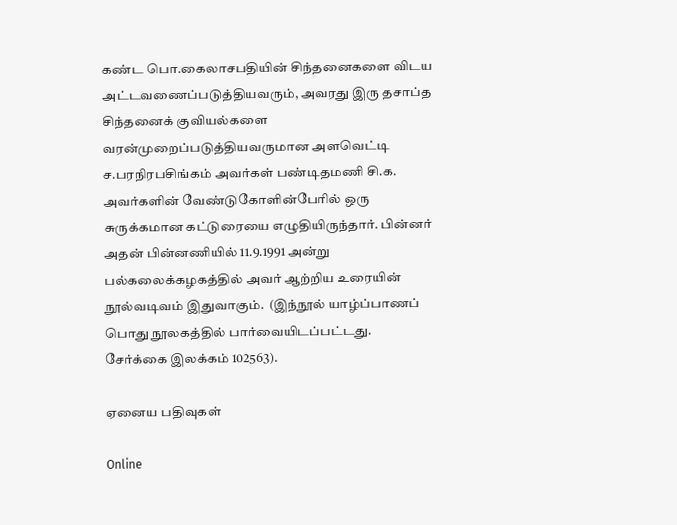கண்ட பொ.கைலாசபதியின் சிந்தனைகளை விடய அட்டவணைப்படுத்தியவரும், அவரது இரு தசாப்த சிந்தனைக் குவியல்களை வரன்முறைப்படுத்தியவருமான அளவெட்டி ச.பரநிரபசிங்கம் அவர்கள் பண்டிதமணி சி.க. அவர்களின் வேண்டுகோளின்பேரில் ஒரு சுருக்கமான கட்டுரையை எழுதியிருந்தார். பின்னர் அதன் பின்னணியில் 11.9.1991 அன்று பல்கலைக்கழகத்தில் அவர் ஆற்றிய உரையின் நூல்வடிவம் இதுவாகும்.  (இந்நூல் யாழ்ப்பாணப் பொது நூலகத்தில் பார்வையிடப்பட்டது.  சேர்க்கை இலக்கம் 102563).

ஏனைய பதிவுகள்

Online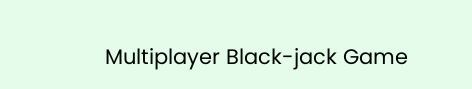Multiplayer Black-jack Game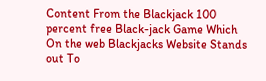Content From the Blackjack 100 percent free Black-jack Game Which On the web Blackjacks Website Stands out To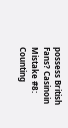possess British Fans? Casinoin Mistake #8: Counting